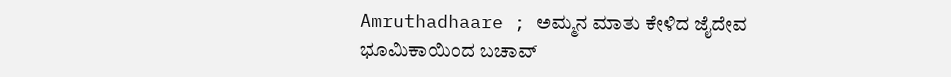Amruthadhaare ; ಅಮ್ಮನ ಮಾತು ಕೇಳಿದ ಜೈದೇವ ಭೂಮಿಕಾಯಿಂದ ಬಚಾವ್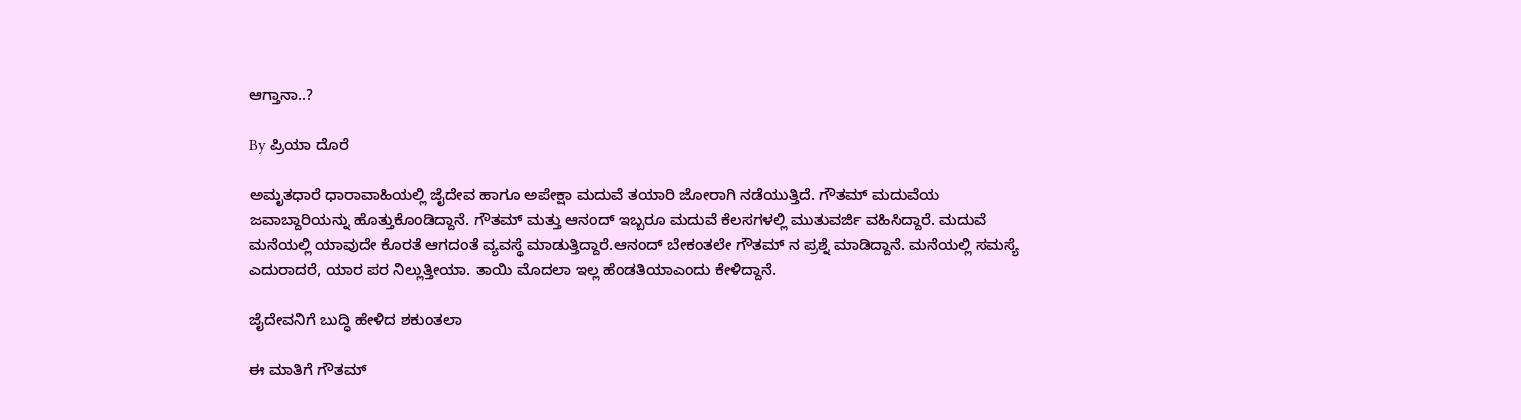ಆಗ್ತಾನಾ..?

By ಪ್ರಿಯಾ ದೊರೆ

ಅಮೃತಧಾರೆ ಧಾರಾವಾಹಿಯಲ್ಲಿ ಜೈದೇವ ಹಾಗೂ ಅಪೇಕ್ಷಾ ಮದುವೆ ತಯಾರಿ ಜೋರಾಗಿ ನಡೆಯುತ್ತಿದೆ. ಗೌತಮ್ ಮದುವೆಯ ಜವಾಬ್ದಾರಿಯನ್ನು ಹೊತ್ತುಕೊಂಡಿದ್ದಾನೆ. ಗೌತಮ್ ಮತ್ತು ಆನಂದ್ ಇಬ್ಬರೂ ಮದುವೆ ಕೆಲಸಗಳಲ್ಲಿ ಮುತುವರ್ಜಿ ವಹಿಸಿದ್ದಾರೆ. ಮದುವೆ ಮನೆಯಲ್ಲಿ ಯಾವುದೇ ಕೊರತೆ ಆಗದಂತೆ ವ್ಯವಸ್ಥೆ ಮಾಡುತ್ತಿದ್ದಾರೆ.ಆನಂದ್ ಬೇಕಂತಲೇ ಗೌತಮ್ ನ ಪ್ರಶ್ನೆ ಮಾಡಿದ್ದಾನೆ. ಮನೆಯಲ್ಲಿ ಸಮಸ್ಯೆ ಎದುರಾದರೆ, ಯಾರ ಪರ ನಿಲ್ಲುತ್ತೀಯಾ. ತಾಯಿ ಮೊದಲಾ ಇಲ್ಲ ಹೆಂಡತಿಯಾಎಂದು ಕೇಳಿದ್ದಾನೆ.

ಜೈದೇವನಿಗೆ ಬುದ್ಧಿ ಹೇಳಿದ ಶಕುಂತಲಾ

ಈ ಮಾತಿಗೆ ಗೌತಮ್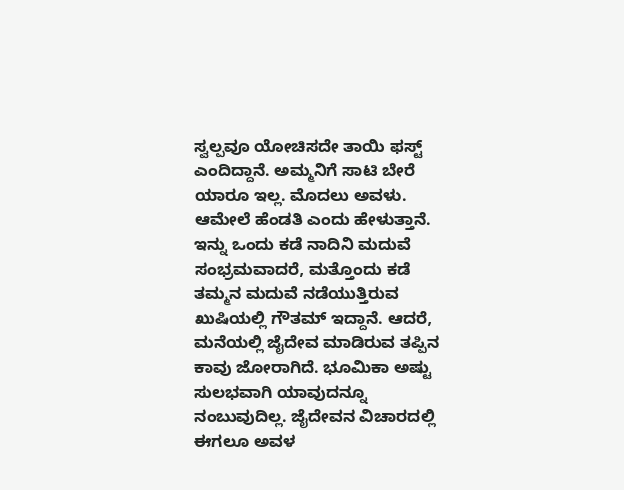ಸ್ವಲ್ಪವೂ ಯೋಚಿಸದೇ ತಾಯಿ ಫಸ್ಟ್ ಎಂದಿದ್ದಾನೆ. ಅಮ್ಮನಿಗೆ ಸಾಟಿ ಬೇರೆ ಯಾರೂ ಇಲ್ಲ. ಮೊದಲು ಅವಳು. ಆಮೇಲೆ ಹೆಂಡತಿ ಎಂದು ಹೇಳುತ್ತಾನೆ. ಇನ್ನು ಒಂದು ಕಡೆ ನಾದಿನಿ ಮದುವೆ ಸಂಭ್ರಮವಾದರೆ, ಮತ್ತೊಂದು ಕಡೆ ತಮ್ಮನ ಮದುವೆ ನಡೆಯುತ್ತಿರುವ ಖುಷಿಯಲ್ಲಿ ಗೌತಮ್ ಇದ್ದಾನೆ. ಆದರೆ, ಮನೆಯಲ್ಲಿ ಜೈದೇವ ಮಾಡಿರುವ ತಪ್ಪಿನ ಕಾವು ಜೋರಾಗಿದೆ. ಭೂಮಿಕಾ ಅಷ್ಟು ಸುಲಭವಾಗಿ ಯಾವುದನ್ನೂ ನಂಬುವುದಿಲ್ಲ. ಜೈದೇವನ ವಿಚಾರದಲ್ಲಿ ಈಗಲೂ ಅವಳ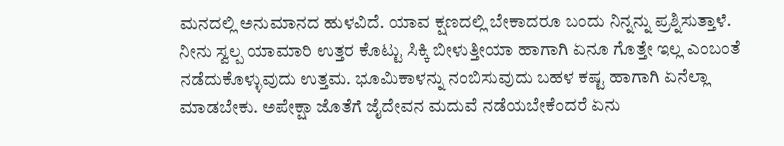ಮನದಲ್ಲಿ ಅನುಮಾನದ ಹುಳವಿದೆ. ಯಾವ ಕ್ಷಣದಲ್ಲಿ ಬೇಕಾದರೂ ಬಂದು ನಿನ್ನನ್ನು ಪ್ರಶ್ನಿಸುತ್ತಾಳೆ. ನೀನು ಸ್ವಲ್ಪ ಯಾಮಾರಿ ಉತ್ತರ ಕೊಟ್ಟು ಸಿಕ್ಕಿ ಬೀಳುತ್ತೀಯಾ ಹಾಗಾಗಿ ಏನೂ ಗೊತ್ತೇ ಇಲ್ಲ ಎಂಬಂತೆ ನಡೆದುಕೊಳ್ಳುವುದು ಉತ್ತಮ. ಭೂಮಿಕಾಳನ್ನು ನಂಬಿಸುವುದು ಬಹಳ ಕಷ್ಟ ಹಾಗಾಗಿ ಏನೆಲ್ಲಾ ಮಾಡಬೇಕು. ಅಪೇಕ್ಷಾ ಜೊತೆಗೆ ಜೈದೇವನ ಮದುವೆ ನಡೆಯಬೇಕೆಂದರೆ ಏನು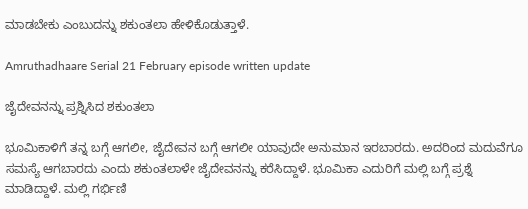ಮಾಡಬೇಕು ಎಂಬುದನ್ನು ಶಕುಂತಲಾ ಹೇಳಿಕೊಡುತ್ತಾಳೆ.

Amruthadhaare Serial 21 February episode written update

ಜೈದೇವನನ್ನು ಪ್ರಶ್ನಿಸಿದ ಶಕುಂತಲಾ

ಭೂಮಿಕಾಳಿಗೆ ತನ್ನ ಬಗ್ಗೆ ಆಗಲೀ, ಜೈದೇವನ ಬಗ್ಗೆ ಆಗಲೀ ಯಾವುದೇ ಅನುಮಾನ ಇರಬಾರದು. ಅದರಿಂದ ಮದುವೆಗೂ ಸಮಸ್ಯೆ ಆಗಬಾರದು ಎಂದು ಶಕುಂತಲಾಳೇ ಜೈದೇವನನ್ನು ಕರೆಸಿದ್ದಾಳೆ. ಭೂಮಿಕಾ ಎದುರಿಗೆ ಮಲ್ಲಿ ಬಗ್ಗೆ ಪ್ರಶ್ನೆ ಮಾಡಿದ್ದಾಳೆ. ಮಲ್ಲಿ ಗರ್ಭಿಣಿ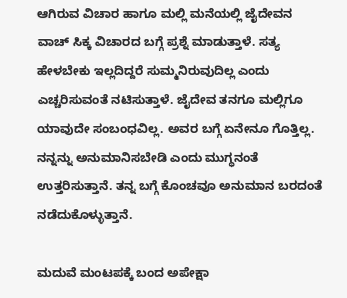ಆಗಿರುವ ವಿಚಾರ ಹಾಗೂ ಮಲ್ಲಿ ಮನೆಯಲ್ಲಿ ಜೈದೇವನ ವಾಚ್ ಸಿಕ್ಕ ವಿಚಾರದ ಬಗ್ಗೆ ಪ್ರಶ್ನೆ ಮಾಡುತ್ತಾಳೆ. ಸತ್ಯ ಹೇಳಬೇಕು ಇಲ್ಲದಿದ್ದರೆ ಸುಮ್ಮನಿರುವುದಿಲ್ಲ ಎಂದು ಎಚ್ಚರಿಸುವಂತೆ ನಟಿಸುತ್ತಾಳೆ. ಜೈದೇವ ತನಗೂ ಮಲ್ಲಿಗೂ ಯಾವುದೇ ಸಂಬಂಧವಿಲ್ಲ. ಅವರ ಬಗ್ಗೆ ಏನೇನೂ ಗೊತ್ತಿಲ್ಲ. ನನ್ನನ್ನು ಅನುಮಾನಿಸಬೇಡಿ ಎಂದು ಮುಗ್ಧನಂತೆ ಉತ್ತರಿಸುತ್ತಾನೆ. ತನ್ನ ಬಗ್ಗೆ ಕೊಂಚವೂ ಅನುಮಾನ ಬರದಂತೆ ನಡೆದುಕೊಳ್ಳುತ್ತಾನೆ.

ಮದುವೆ ಮಂಟಪಕ್ಕೆ ಬಂದ ಅಪೇಕ್ಷಾ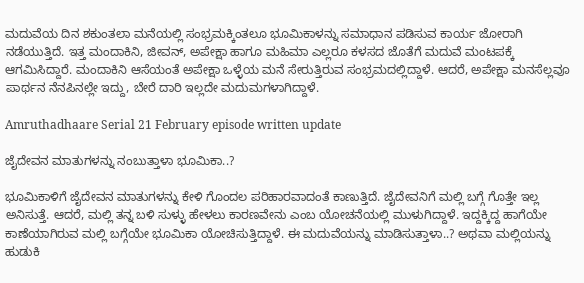ಮದುವೆಯ ದಿನ ಶಕುಂತಲಾ ಮನೆಯಲ್ಲಿ ಸಂಭ್ರಮಕ್ಕಿಂತಲೂ ಭೂಮಿಕಾಳನ್ನು ಸಮಾಧಾನ ಪಡಿಸುವ ಕಾರ್ಯ ಜೋರಾಗಿ ನಡೆಯುತ್ತಿದೆ. ಇತ್ತ ಮಂದಾಕಿನಿ, ಜೀವನ್, ಅಪೇಕ್ಷಾ ಹಾಗೂ ಮಹಿಮಾ ಎಲ್ಲರೂ ಕಳಸದ ಜೊತೆಗೆ ಮದುವೆ ಮಂಟಪಕ್ಕೆ ಆಗಮಿಸಿದ್ದಾರೆ. ಮಂದಾಕಿನಿ ಆಸೆಯಂತೆ ಅಪೇಕ್ಷಾ ಒಳ್ಳೆಯ ಮನೆ ಸೇರುತ್ತಿರುವ ಸಂಭ್ರಮದಲ್ಲಿದ್ದಾಳೆ. ಆದರೆ, ಅಪೇಕ್ಷಾ ಮನಸೆಲ್ಲವೂ ಪಾರ್ಥನ ನೆನಪಿನಲ್ಲೇ ಇದ್ದು, ಬೇರೆ ದಾರಿ ಇಲ್ಲದೇ ಮದುಮಗಳಾಗಿದ್ದಾಳೆ.

Amruthadhaare Serial 21 February episode written update

ಜೈದೇವನ ಮಾತುಗಳನ್ನು ನಂಬುತ್ತಾಳಾ ಭೂಮಿಕಾ..?

ಭೂಮಿಕಾಳಿಗೆ ಜೈದೇವನ ಮಾತುಗಳನ್ನು ಕೇಳಿ ಗೊಂದಲ ಪರಿಹಾರವಾದಂತೆ ಕಾಣುತ್ತಿದೆ. ಜೈದೇವನಿಗೆ ಮಲ್ಲಿ ಬಗ್ಗೆ ಗೊತ್ತೇ ಇಲ್ಲ ಅನಿಸುತ್ತೆ. ಆದರೆ, ಮಲ್ಲಿ ತನ್ನ ಬಳಿ ಸುಳ್ಳು ಹೇಳಲು ಕಾರಣವೇನು ಎಂಬ ಯೋಚನೆಯಲ್ಲಿ ಮುಳುಗಿದ್ದಾಳೆ. ಇದ್ದಕ್ಕಿದ್ದ ಹಾಗೆಯೇ ಕಾಣೆಯಾಗಿರುವ ಮಲ್ಲಿ ಬಗ್ಗೆಯೇ ಭೂಮಿಕಾ ಯೋಚಿಸುತ್ತಿದ್ದಾಳೆ. ಈ ಮದುವೆಯನ್ನು ಮಾಡಿಸುತ್ತಾಳಾ..? ಅಥವಾ ಮಲ್ಲಿಯನ್ನು ಹುಡುಕಿ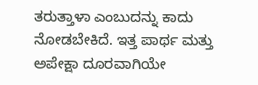ತರುತ್ತಾಳಾ ಎಂಬುದನ್ನು ಕಾದು ನೋಡಬೇಕಿದೆ. ಇತ್ತ ಪಾರ್ಥ ಮತ್ತು ಅಪೇಕ್ಷಾ ದೂರವಾಗಿಯೇ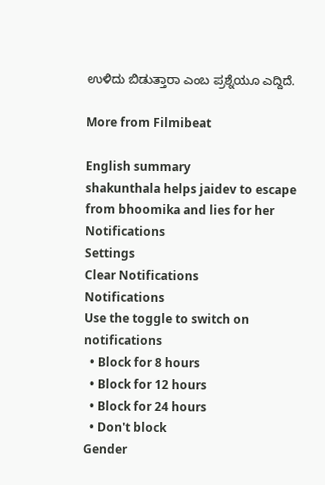ಉಳಿದು ಬಿಡುತ್ತಾರಾ ಎಂಬ ಪ್ರಶ್ನೆಯೂ ಎದ್ದಿದೆ.

More from Filmibeat

English summary
shakunthala helps jaidev to escape from bhoomika and lies for her
Notifications
Settings
Clear Notifications
Notifications
Use the toggle to switch on notifications
  • Block for 8 hours
  • Block for 12 hours
  • Block for 24 hours
  • Don't block
Gender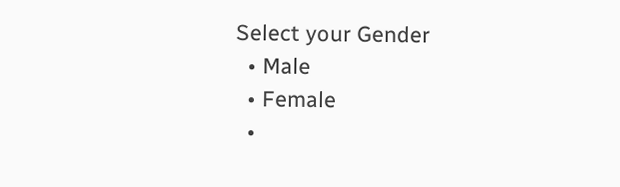Select your Gender
  • Male
  • Female
  •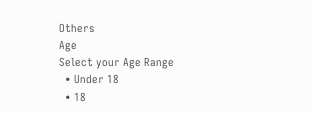Others
Age
Select your Age Range
  • Under 18
  • 18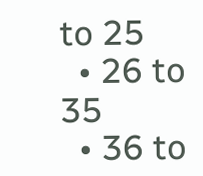to 25
  • 26 to 35
  • 36 to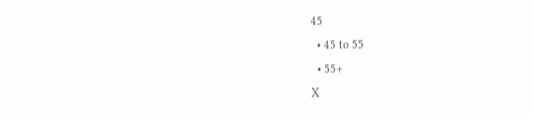45
  • 45 to 55
  • 55+
X